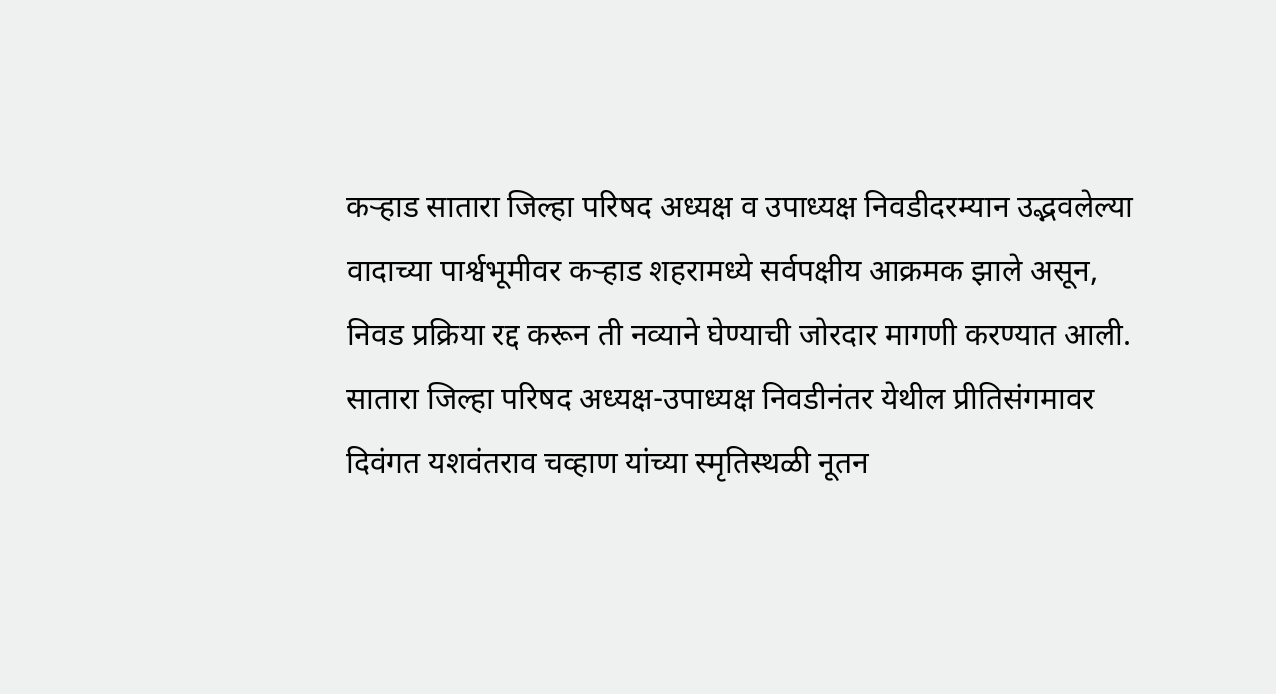कऱ्हाड सातारा जिल्हा परिषद अध्यक्ष व उपाध्यक्ष निवडीदरम्यान उद्भवलेल्या वादाच्या पार्श्वभूमीवर कऱ्हाड शहरामध्ये सर्वपक्षीय आक्रमक झाले असून, निवड प्रक्रिया रद्द करून ती नव्याने घेण्याची जोरदार मागणी करण्यात आली. सातारा जिल्हा परिषद अध्यक्ष-उपाध्यक्ष निवडीनंतर येथील प्रीतिसंगमावर दिवंगत यशवंतराव चव्हाण यांच्या स्मृतिस्थळी नूतन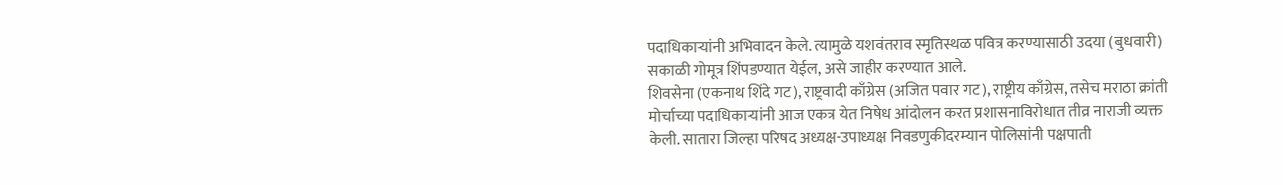पदाधिकाऱ्यांनी अभिवादन केले. त्यामुळे यशवंतराव स्मृतिस्थळ पवित्र करण्यासाठी उदया (बुधवारी) सकाळी गोमूत्र शिंपडण्यात येईल, असे जाहीर करण्यात आले.
शिवसेना (एकनाथ शिंदे गट), राष्ट्रवादी काँग्रेस (अजित पवार गट), राष्ट्रीय काँग्रेस, तसेच मराठा क्रांती मोर्चाच्या पदाधिकाऱ्यांनी आज एकत्र येत निषेध आंदोलन करत प्रशासनाविरोधात तीव्र नाराजी व्यक्त केली. सातारा जिल्हा परिषद अध्यक्ष-उपाध्यक्ष निवडणुकीदरम्यान पोलिसांनी पक्षपाती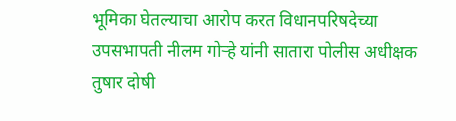भूमिका घेतल्याचा आरोप करत विधानपरिषदेच्या उपसभापती नीलम गोऱ्हे यांनी सातारा पोलीस अधीक्षक तुषार दोषी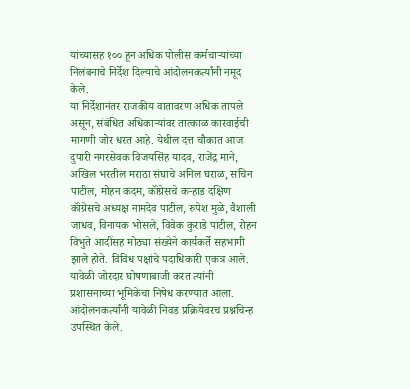यांच्यासह १०० हून अधिक पोलीस कर्मचाऱ्यांच्या निलंबनाचे निर्देश दिल्याचे आंदोलनकर्त्यांनी नमूद केले.
या निर्देशानंतर राजकीय वातावरण अधिक तापले असून, संबंधित अधिकाऱ्यांवर तात्काळ कारवाईची मागणी जोर धरत आहे. येथील दत्त चौकात आज दुपारी नगरसेवक विजयसिंह यादव, राजेंद्र माने, अखिल भरतील मराठा संघाचे अनिल घराळ, सचिन पाटील, मोहन कदम, कॉंग्रेसचे कऱ्हाड दक्षिण कॉंग्रेसचे अध्यक्ष नामदेव पाटील, रुपेश मुळे, वैशाली जाधव, विनायक भोसले, विवेक कुराडे पाटील, रोहन विभुते आदींसह मोठ्या संख्येने कार्यकर्ते सहभागी झाले होते. विविध पक्षांचे पदाधिकारी एकत्र आले.
यावेळी जोरदार घोषणाबाजी करत त्यांनी प्रशासनाच्या भूमिकेचा निषेध करण्यात आला. आंदोलनकर्त्यांनी यावेळी निवड प्रक्रियेवरच प्रश्नचिन्ह उपस्थित केले.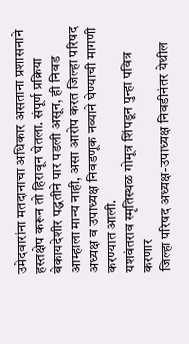उमेदवारांना मतदानाचा अधिकार असताना प्रशासनाने हस्तक्षेप करून तो हिरावून घेतला. संपूर्ण प्रक्रिया बेकायदेशीर पद्धतीने पार पडली असून, ही निवड आम्हाला मान्य नाही, असा आरोप करत जिल्हा परिषद अध्यक्ष व उपाध्यक्ष निवडणूक नव्याने घेण्याची मागणी करण्यात आली.
यशवंतराव स्मृतिस्थळ गोमूत्र शिंपडून पुन्हा पवित्र करणार
जिल्हा परिषद अध्यक्ष-उपाध्यक्ष निवडीनंतर येथील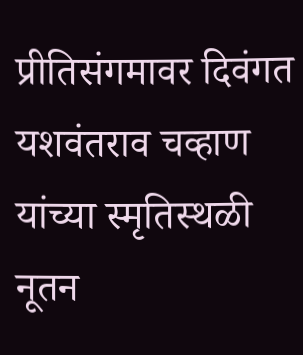प्रीतिसंगमावर दिवंगत यशवंतराव चव्हाण यांच्या स्मृतिस्थळी नूतन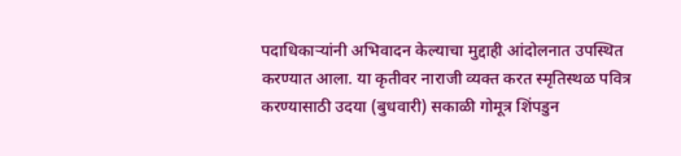पदाधिकाऱ्यांनी अभिवादन केल्याचा मुद्दाही आंदोलनात उपस्थित करण्यात आला. या कृतीवर नाराजी व्यक्त करत स्मृतिस्थळ पवित्र करण्यासाठी उदया (बुधवारी) सकाळी गोमूत्र शिंपडुन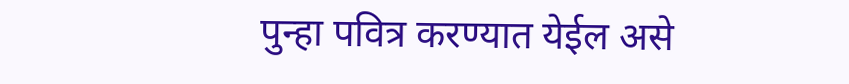पुन्हा पवित्र करण्यात येईल असे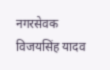नगरसेवक विजयसिंह यादव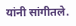यांनी सांगीतले.